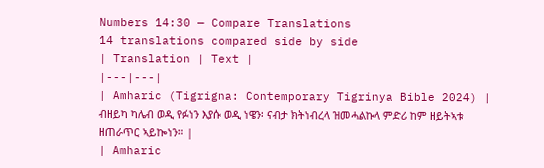Numbers 14:30 — Compare Translations
14 translations compared side by side
| Translation | Text |
|---|---|
| Amharic (Tigrigna: Contemporary Tigrinya Bible 2024) | ብዘይካ ካሌብ ወዲ የፉነን እያሱ ወዲ ነዌን፡ ናብታ ክትነብረላ ዝመሓልኩላ ምድሪ ከም ዘይትኣቱ ዘጠራጥር ኣይኰነን። |
| Amharic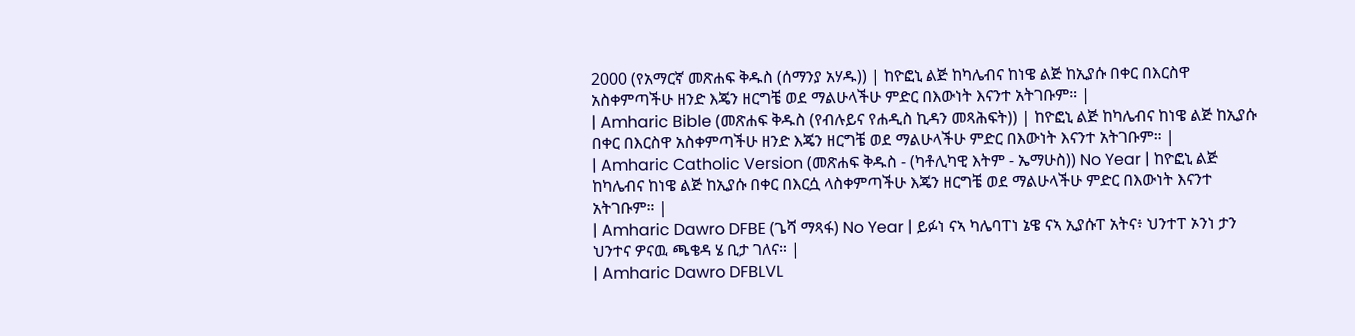2000 (የአማርኛ መጽሐፍ ቅዱስ (ሰማንያ አሃዱ)) | ከዮፎኒ ልጅ ከካሌብና ከነዌ ልጅ ከኢያሱ በቀር በእርስዋ አስቀምጣችሁ ዘንድ እጄን ዘርግቼ ወደ ማልሁላችሁ ምድር በእውነት እናንተ አትገቡም። |
| Amharic Bible (መጽሐፍ ቅዱስ (የብሉይና የሐዲስ ኪዳን መጻሕፍት)) | ከዮፎኒ ልጅ ከካሌብና ከነዌ ልጅ ከኢያሱ በቀር በእርስዋ አስቀምጣችሁ ዘንድ እጄን ዘርግቼ ወደ ማልሁላችሁ ምድር በእውነት እናንተ አትገቡም። |
| Amharic Catholic Version (መጽሐፍ ቅዱስ - (ካቶሊካዊ እትም - ኤማሁስ)) No Year | ከዮፎኒ ልጅ ከካሌብና ከነዌ ልጅ ከኢያሱ በቀር በእርሷ ላስቀምጣችሁ እጄን ዘርግቼ ወደ ማልሁላችሁ ምድር በእውነት እናንተ አትገቡም። |
| Amharic Dawro DFBE (ጌሻ ማጻፋ) No Year | ይፉነ ናኣ ካሌባፐነ ኔዌ ናኣ ኢያሱፐ አትና፥ ህንተፐ ኦንነ ታን ህንተና ዎናዉ ጫቄዳ ሄ ቢታ ገለና። |
| Amharic Dawro DFBLVL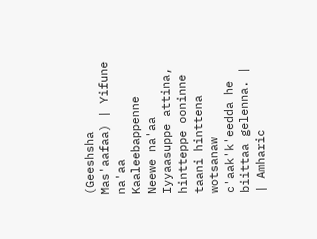(Geeshsha Mas'aafaa) | Yifune na'aa Kaaleebappenne Neewe na'aa Iyyaasuppe attina, hintteppe ooninne taani hinttena wotsanaw c'aak'k'eedda he biittaa gelenna. |
| Amharic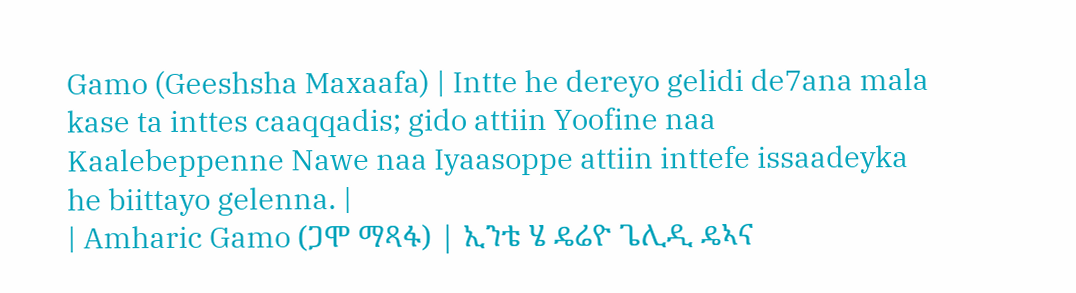Gamo (Geeshsha Maxaafa) | Intte he dereyo gelidi de7ana mala kase ta inttes caaqqadis; gido attiin Yoofine naa Kaalebeppenne Nawe naa Iyaasoppe attiin inttefe issaadeyka he biittayo gelenna. |
| Amharic Gamo (ጋሞ ማጻፋ) | ኢንቴ ሄ ዴሬዮ ጌሊዲ ዴኣና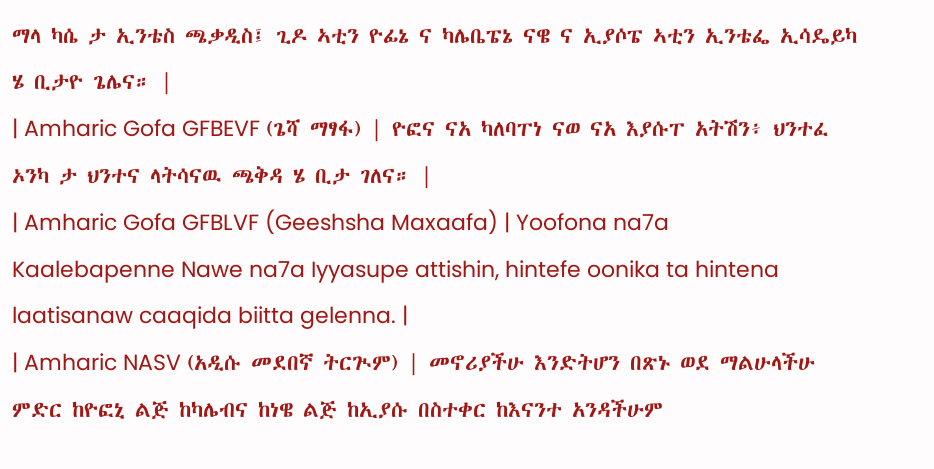ማላ ካሴ ታ ኢንቴስ ጫቃዲስ፤ ጊዶ ኣቲን ዮፊኔ ና ካሌቤፔኔ ናዌ ና ኢያሶፔ ኣቲን ኢንቴፌ ኢሳዴይካ ሄ ቢታዮ ጌሌና። |
| Amharic Gofa GFBEVF (ጌሻ ማፃፋ) | ዮፎና ናአ ካለባፐነ ናወ ናአ እያሱፐ አትሽን፥ ህንተፈ ኦንካ ታ ህንተና ላትሳናዉ ጫቅዳ ሄ ቢታ ገለና። |
| Amharic Gofa GFBLVF (Geeshsha Maxaafa) | Yoofona na7a Kaalebapenne Nawe na7a Iyyasupe attishin, hintefe oonika ta hintena laatisanaw caaqida biitta gelenna. |
| Amharic NASV (አዲሱ መደበኛ ትርጒም) | መኖሪያችሁ እንድትሆን በጽኑ ወደ ማልሁላችሁ ምድር ከዮፎኒ ልጅ ከካሌብና ከነዌ ልጅ ከኢያሱ በስተቀር ከእናንተ አንዳችሁም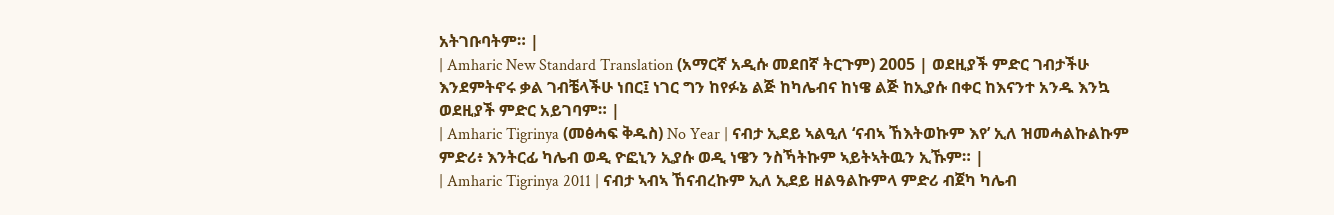አትገቡባትም። |
| Amharic New Standard Translation (አማርኛ አዲሱ መደበኛ ትርጉም) 2005 | ወደዚያች ምድር ገብታችሁ እንደምትኖሩ ቃል ገብቼላችሁ ነበር፤ ነገር ግን ከየፉኔ ልጅ ከካሌብና ከነዌ ልጅ ከኢያሱ በቀር ከእናንተ አንዱ እንኳ ወደዚያች ምድር አይገባም። |
| Amharic Tigrinya (መፅሓፍ ቅዱስ) No Year | ናብታ ኢደይ ኣልዒለ ‘ናብኣ ኸእትወኩም እየ’ ኢለ ዝመሓልኩልኩም ምድሪ፥ እንትርፊ ካሌብ ወዲ ዮፎኒን ኢያሱ ወዲ ነዌን ንስኻትኩም ኣይትኣትዉን ኢኹም። |
| Amharic Tigrinya 2011 | ናብታ ኣብኣ ኸናብረኩም ኢለ ኢደይ ዘልዓልኩምላ ምድሪ ብጀካ ካሌብ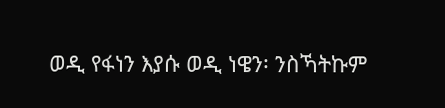ወዲ የፋነን እያሱ ወዲ ነዌን፡ ንስኻትኩም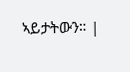ኣይታትውን። |